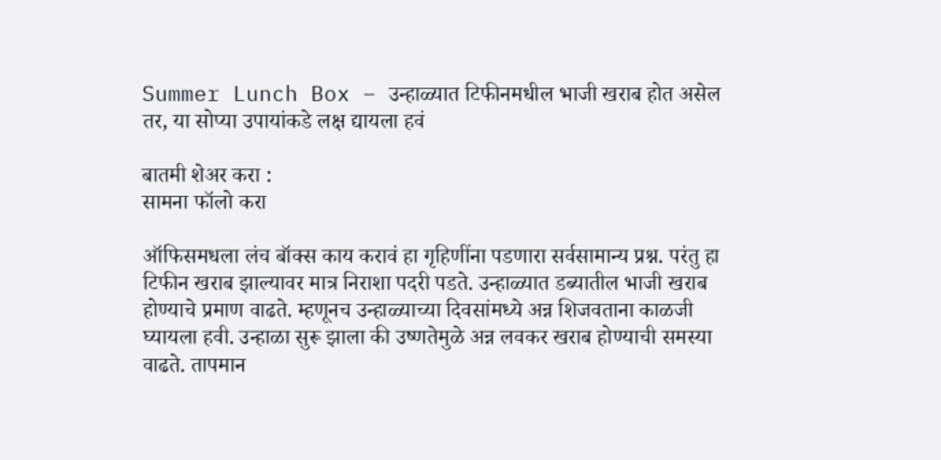Summer Lunch Box – उन्हाळ्यात टिफीनमधील भाजी खराब होत असेल तर, या सोप्या उपायांकडे लक्ष द्यायला हवं

बातमी शेअर करा :
सामना फॉलो करा

ऑफिसमधला लंच बॉक्स काय करावं हा गृहिणींना पडणारा सर्वसामान्य प्रश्न. परंतु हा टिफीन खराब झाल्यावर मात्र निराशा पदरी पडते. उन्हाळ्यात डब्यातील भाजी खराब होण्याचे प्रमाण वाढते. म्हणूनच उन्हाळ्याच्या दिवसांमध्ये अन्न शिजवताना काळजी घ्यायला हवी. उन्हाळा सुरू झाला की उष्णतेमुळे अन्न लवकर खराब होण्याची समस्या वाढते. तापमान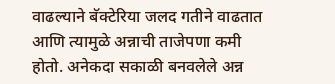वाढल्याने बॅक्टेरिया जलद गतीने वाढतात आणि त्यामुळे अन्नाची ताजेपणा कमी होतो. अनेकदा सकाळी बनवलेले अन्न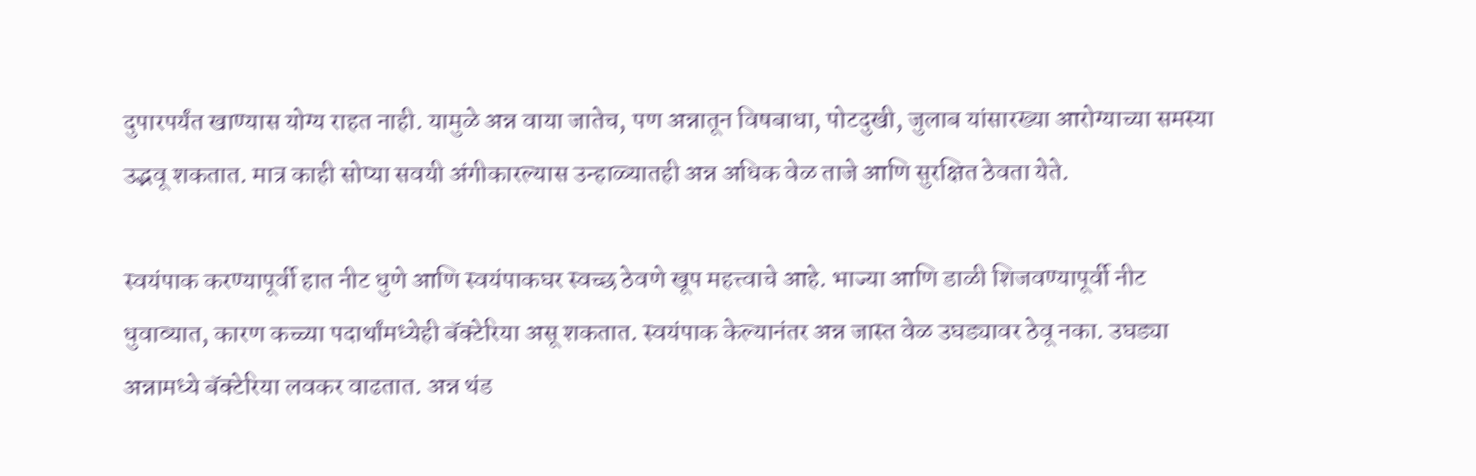दुपारपर्यंत खाण्यास योग्य राहत नाही. यामुळे अन्न वाया जातेच, पण अन्नातून विषबाधा, पोटदुखी, जुलाब यांसारख्या आरोग्याच्या समस्या उद्भवू शकतात. मात्र काही सोप्या सवयी अंगीकारल्यास उन्हाळ्यातही अन्न अधिक वेळ ताजे आणि सुरक्षित ठेवता येते.

स्वयंपाक करण्यापूर्वी हात नीट धुणे आणि स्वयंपाकघर स्वच्छ ठेवणे खूप महत्त्वाचे आहे. भाज्या आणि डाळी शिजवण्यापूर्वी नीट धुवाव्यात, कारण कच्च्या पदार्थांमध्येही बॅक्टेरिया असू शकतात. स्वयंपाक केल्यानंतर अन्न जास्त वेळ उघड्यावर ठेवू नका. उघड्या अन्नामध्ये बॅक्टेरिया लवकर वाढतात. अन्न थंड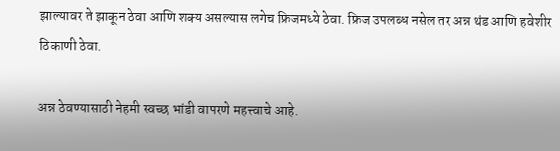झाल्यावर ते झाकून ठेवा आणि शक्य असल्यास लगेच फ्रिजमध्ये ठेवा. फ्रिज उपलब्ध नसेल तर अन्न थंड आणि हवेशीर ठिकाणी ठेवा.

अन्न ठेवण्यासाठी नेहमी स्वच्छ भांडी वापरणे महत्त्वाचे आहे.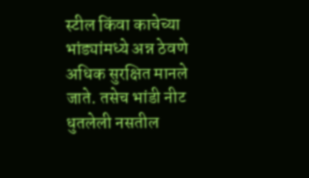स्टील किंवा काचेच्या भांड्यांमध्ये अन्न ठेवणे अधिक सुरक्षित मानले जाते. तसेच भांडी नीट धुतलेली नसतील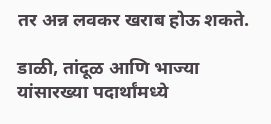तर अन्न लवकर खराब होऊ शकते.

डाळी, तांदूळ आणि भाज्या यांसारख्या पदार्थांमध्ये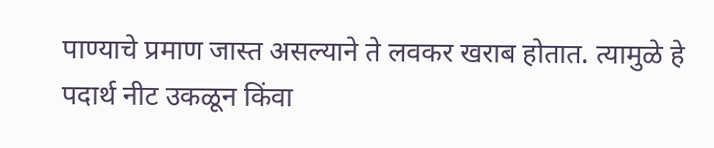पाण्याचे प्रमाण जास्त असल्याने ते लवकर खराब होतात. त्यामुळे हे पदार्थ नीट उकळून किंवा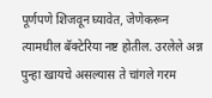पूर्णपणे शिजवून घ्यावेत, जेणेकरून त्यामधील बॅक्टेरिया नष्ट होतील. उरलेले अन्न पुन्हा खायचे असल्यास ते चांगले गरम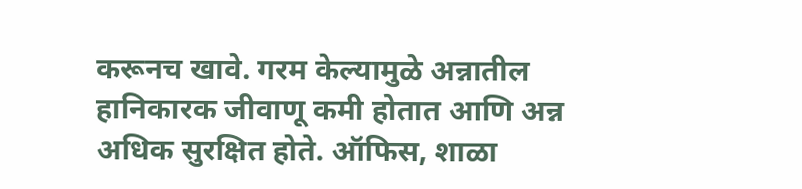करूनच खावे. गरम केल्यामुळे अन्नातील हानिकारक जीवाणू कमी होतात आणि अन्न अधिक सुरक्षित होते. ऑफिस, शाळा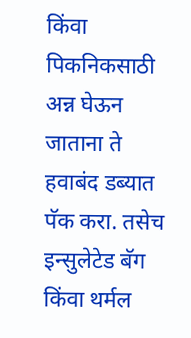किंवा पिकनिकसाठी अन्न घेऊन जाताना ते हवाबंद डब्यात पॅक करा. तसेच इन्सुलेटेड बॅग किंवा थर्मल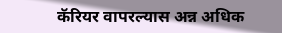कॅरियर वापरल्यास अन्न अधिक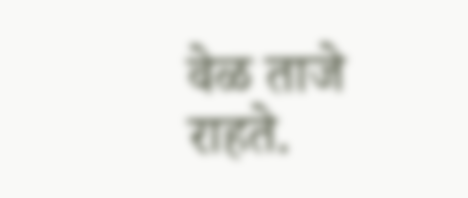वेळ ताजे राहते.